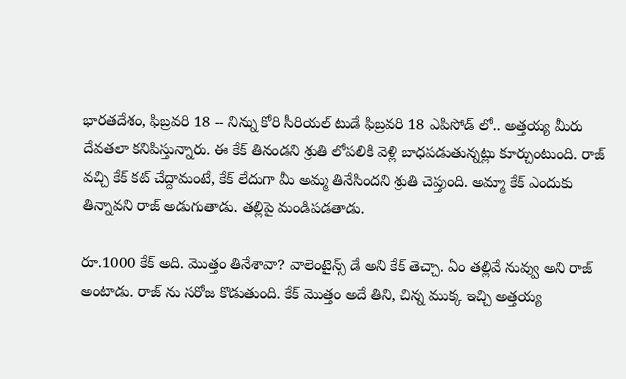భారతదేశం, ఫిబ్రవరి 18 -- నిన్ను కోరి సీరియల్ టుడే ఫిబ్రవరి 18 ఎపిసోడ్ లో.. అత్తయ్య మీరు దేవతలా కనిపిస్తున్నారు. ఈ కేక్ తినండని శ్రుతి లోపలికి వెళ్లి బాధపడుతున్నట్లు కూర్చుంటుంది. రాజ్ వచ్చి కేక్ కట్ చేద్దామంటే, కేక్ లేదుగా మీ అమ్మ తినేసిందని శ్రుతి చెప్తుంది. అమ్మా కేక్ ఎందుకు తిన్నావని రాజ్ అడుగుతాడు. తల్లిపై మండిపడతాడు.

రూ.1000 కేక్ అది. మొత్తం తినేశావా? వాలెంటైన్స్ డే అని కేక్ తెచ్చా. ఏం తల్లివే నువ్వు అని రాజ్ అంటాడు. రాజ్ ను సరోజ కొడుతుంది. కేక్ మొత్తం అదే తిని, చిన్న ముక్క ఇచ్చి అత్తయ్య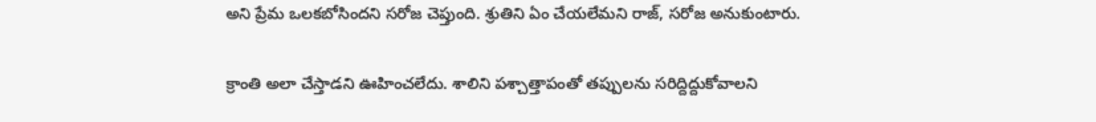అని ప్రేమ ఒలకబోసిందని సరోజ చెప్తుంది. శ్రుతిని ఏం చేయలేమని రాజ్, సరోజ అనుకుంటారు.

క్రాంతి అలా చేస్తాడని ఊహించలేదు. శాలిని పశ్చాత్తాపంతో తప్పులను సరిద్దిద్దుకోవాలని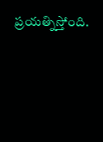ప్రయత్నిస్తోంది.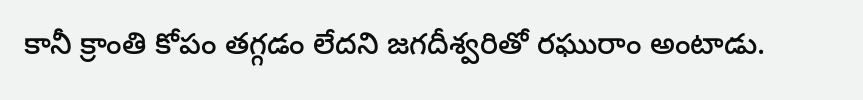కానీ క్రాంతి కోపం తగ్గడం లేదని జగదీశ్వరితో రఘురాం అంటాడు.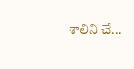శాలిని చే...